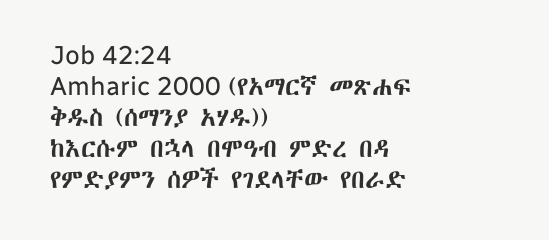Job 42:24
Amharic 2000 (የአማርኛ መጽሐፍ ቅዱስ (ሰማንያ አሃዱ))
ከእርሱም በኋላ በሞዓብ ምድረ በዳ የምድያምን ሰዎች የገደላቸው የበራድ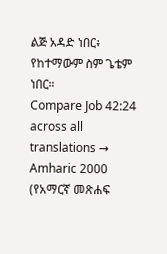ልጅ አዳድ ነበር፥ የከተማውም ስም ጌቴም ነበር።
Compare Job 42:24 across all translations →
Amharic 2000 (የአማርኛ መጽሐፍ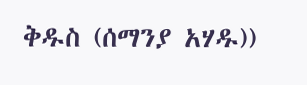ቅዱስ (ሰማንያ አሃዱ))